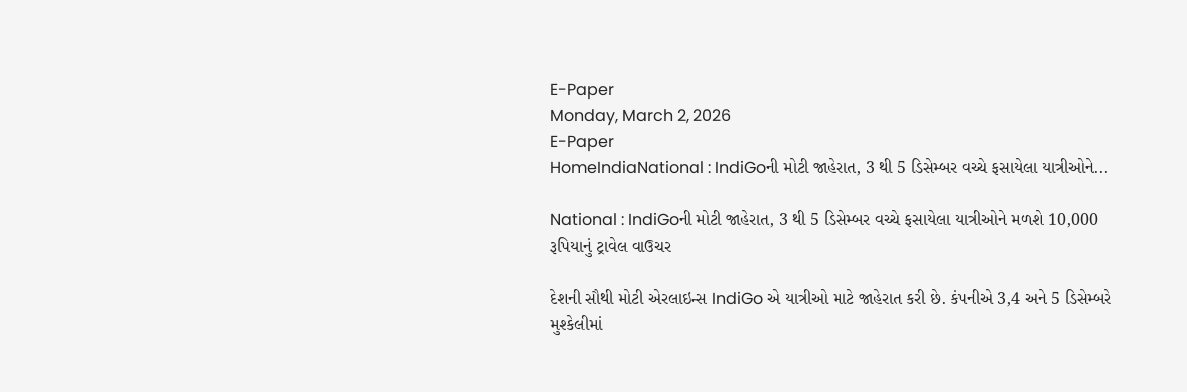E-Paper
Monday, March 2, 2026
E-Paper
HomeIndiaNational : IndiGoની મોટી જાહેરાત, 3 થી 5 ડિસેમ્બર વચ્ચે ફસાયેલા યાત્રીઓને...

National : IndiGoની મોટી જાહેરાત, 3 થી 5 ડિસેમ્બર વચ્ચે ફસાયેલા યાત્રીઓને મળશે 10,000 રૂપિયાનું ટ્રાવેલ વાઉચર

દેશની સૌથી મોટી એરલાઇન્સ IndiGo એ યાત્રીઓ માટે જાહેરાત કરી છે. કંપનીએ 3,4 અને 5 ડિસેમ્બરે મુશ્કેલીમાં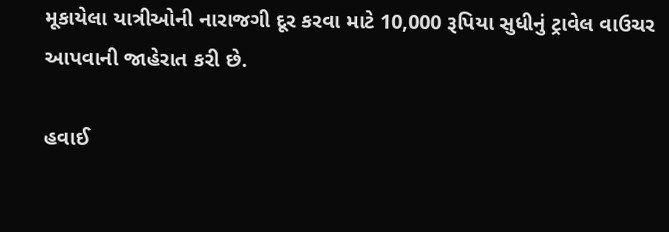મૂકાયેલા યાત્રીઓની નારાજગી દૂર કરવા માટે 10,000 રૂપિયા સુધીનું ટ્રાવેલ વાઉચર આપવાની જાહેરાત કરી છે.

હવાઈ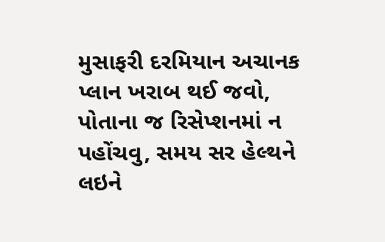મુસાફરી દરમિયાન અચાનક પ્લાન ખરાબ થઈ જવો, પોતાના જ રિસેપ્શનમાં ન પહોંચવુ, સમય સર હેલ્થને લઇને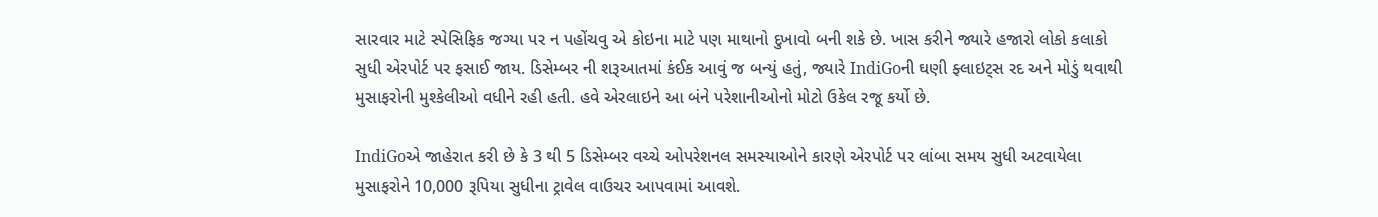સારવાર માટે સ્પેસિફિક જગ્યા પર ન પહોંચવુ એ કોઇના માટે પણ માથાનો દુખાવો બની શકે છે. ખાસ કરીને જ્યારે હજારો લોકો કલાકો સુધી એરપોર્ટ પર ફસાઈ જાય. ડિસેમ્બર ની શરૂઆતમાં કંઈક આવું જ બન્યું હતું, જ્યારે IndiGoની ઘણી ફ્લાઇટ્સ રદ અને મોડું થવાથી મુસાફરોની મુશ્કેલીઓ વધીને રહી હતી. હવે એરલાઇને આ બંને પરેશાનીઓનો મોટો ઉકેલ રજૂ કર્યો છે.

IndiGoએ જાહેરાત કરી છે કે 3 થી 5 ડિસેમ્બર વચ્ચે ઓપરેશનલ સમસ્યાઓને કારણે એરપોર્ટ પર લાંબા સમય સુધી અટવાયેલા મુસાફરોને 10,000 રૂપિયા સુધીના ટ્રાવેલ વાઉચર આપવામાં આવશે.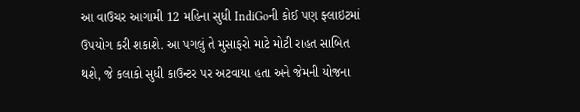આ વાઉચર આગામી 12 મહિના સુધી IndiGoની કોઈ પણ ફ્લાઇટમાં ઉપયોગ કરી શકાશે. આ પગલું તે મુસાફરો માટે મોટી રાહત સાબિત થશે, જે કલાકો સુધી કાઉન્ટર પર અટવાયા હતા અને જેમની યોજના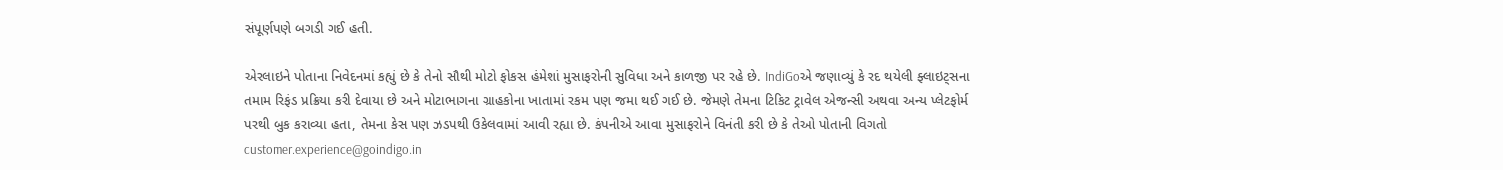સંપૂર્ણપણે બગડી ગઈ હતી.

એરલાઇને પોતાના નિવેદનમાં કહ્યું છે કે તેનો સૌથી મોટો ફોકસ હંમેશાં મુસાફરોની સુવિધા અને કાળજી પર રહે છે. IndiGoએ જણાવ્યું કે રદ થયેલી ફ્લાઇટ્સના તમામ રિફંડ પ્રક્રિયા કરી દેવાયા છે અને મોટાભાગના ગ્રાહકોના ખાતામાં રકમ પણ જમા થઈ ગઈ છે. જેમણે તેમના ટિકિટ ટ્રાવેલ એજન્સી અથવા અન્ય પ્લેટફોર્મ પરથી બુક કરાવ્યા હતા, તેમના કેસ પણ ઝડપથી ઉકેલવામાં આવી રહ્યા છે. કંપનીએ આવા મુસાફરોને વિનંતી કરી છે કે તેઓ પોતાની વિગતો customer.experience@goindigo.in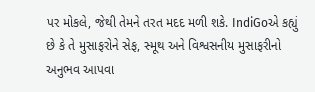પર મોકલે, જેથી તેમને તરત મદદ મળી શકે. IndiGoએ કહ્યું છે કે તે મુસાફરોને સેફ, સ્મૂથ અને વિશ્વસનીય મુસાફરીનો અનુભવ આપવા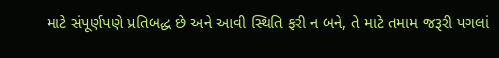માટે સંપૂર્ણપણે પ્રતિબદ્ધ છે અને આવી સ્થિતિ ફરી ન બને, તે માટે તમામ જરૂરી પગલાં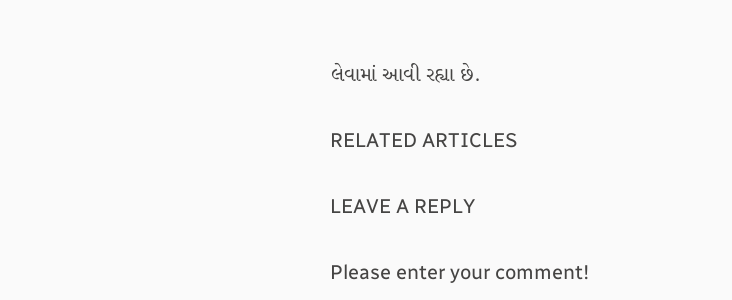લેવામાં આવી રહ્યા છે.

RELATED ARTICLES

LEAVE A REPLY

Please enter your comment!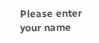Please enter your name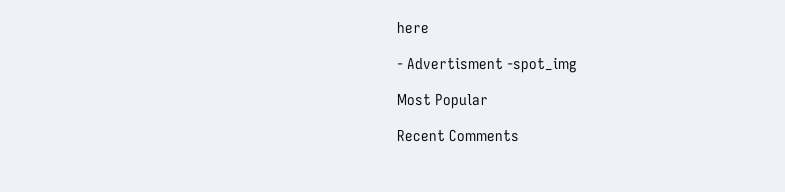here

- Advertisment -spot_img

Most Popular

Recent Comments